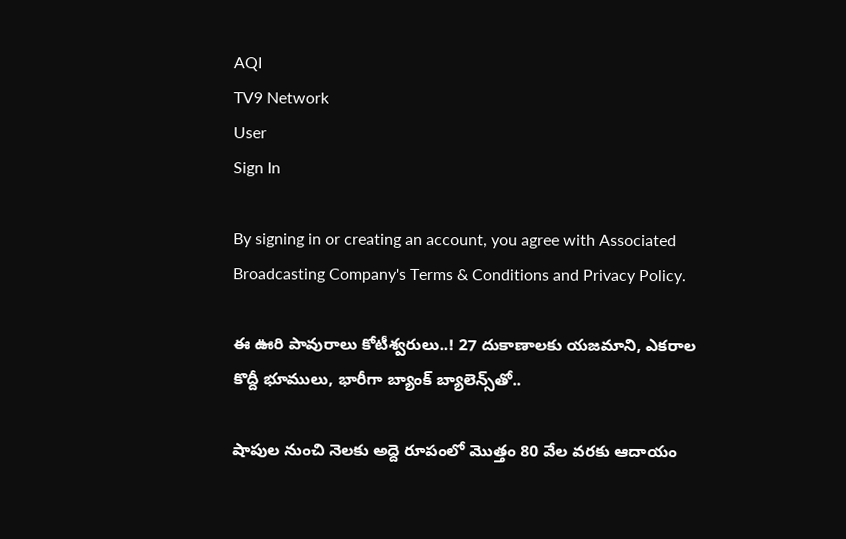AQI
TV9 Network
User
Sign In

By signing in or creating an account, you agree with Associated Broadcasting Company's Terms & Conditions and Privacy Policy.

ఈ ఊరి పావురాలు కోటీశ్వరులు..! 27 దుకాణాలకు యజమాని, ఎకరాల కొద్దీ భూములు, భారీగా బ్యాంక్‌ బ్యాలెన్స్‌తో..

షాపుల నుంచి నెలకు అద్దె రూపంలో మొత్తం 80 వేల వరకు ఆదాయం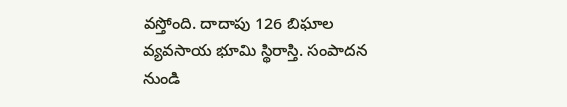వస్తోంది. దాదాపు 126 బిఘాల వ్యవసాయ భూమి స్థిరాస్తి. సంపాదన నుండి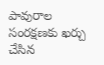పావురాల సంరక్షణకు ఖర్చు చేసిన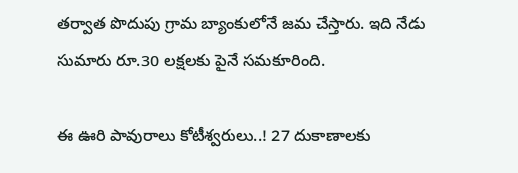తర్వాత పొదుపు గ్రామ బ్యాంకులోనే జమ చేస్తారు. ఇది నేడు సుమారు రూ.30 లక్షలకు పైనే సమకూరింది.

ఈ ఊరి పావురాలు కోటీశ్వరులు..! 27 దుకాణాలకు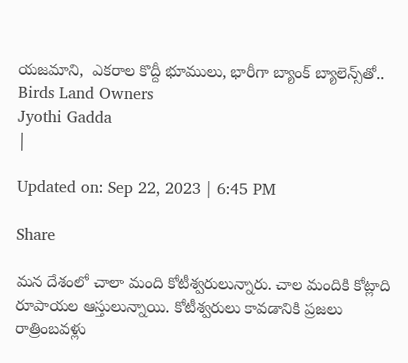యజమాని,  ఎకరాల కొద్దీ భూములు, భారీగా బ్యాంక్‌ బ్యాలెన్స్‌తో..
Birds Land Owners
Jyothi Gadda
|

Updated on: Sep 22, 2023 | 6:45 PM

Share

మన దేశంలో చాలా మంది కోటీశ్వరులున్నారు. చాల మందికి కోట్లాది రూపాయల ఆస్తులున్నాయి. కోటీశ్వరులు కావడానికి ప్రజలు రాత్రింబవళ్లు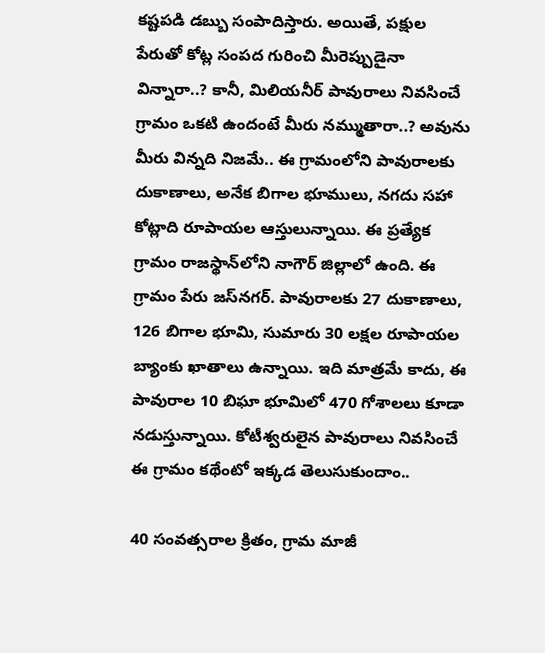కష్టపడి డబ్బు సంపాదిస్తారు. అయితే, పక్షుల పేరుతో కోట్ల సంపద గురించి మీరెప్పుడైనా విన్నారా..? కానీ, మిలియనీర్ పావురాలు నివసించే గ్రామం ఒకటి ఉందంటే మీరు నమ్ముతారా..? అవును మీరు విన్నది నిజమే.. ఈ గ్రామంలోని పావురాలకు దుకాణాలు, అనేక బిగాల భూములు, నగదు సహా కోట్లాది రూపాయల ఆస్తులున్నాయి. ఈ ప్రత్యేక గ్రామం రాజస్థాన్‌లోని నాగౌర్ జిల్లాలో ఉంది. ఈ గ్రామం పేరు జస్‌నగర్. పావురాలకు 27 దుకాణాలు, 126 బిగాల భూమి, సుమారు 30 లక్షల రూపాయల బ్యాంకు ఖాతాలు ఉన్నాయి. ఇది మాత్రమే కాదు, ఈ పావురాల 10 బిఘా భూమిలో 470 గోశాలలు కూడా నడుస్తున్నాయి. కోటీశ్వరులైన పావురాలు నివసించే ఈ గ్రామం కథేంటో ఇక్కడ తెలుసుకుందాం..

40 సంవత్సరాల క్రితం, గ్రామ మాజీ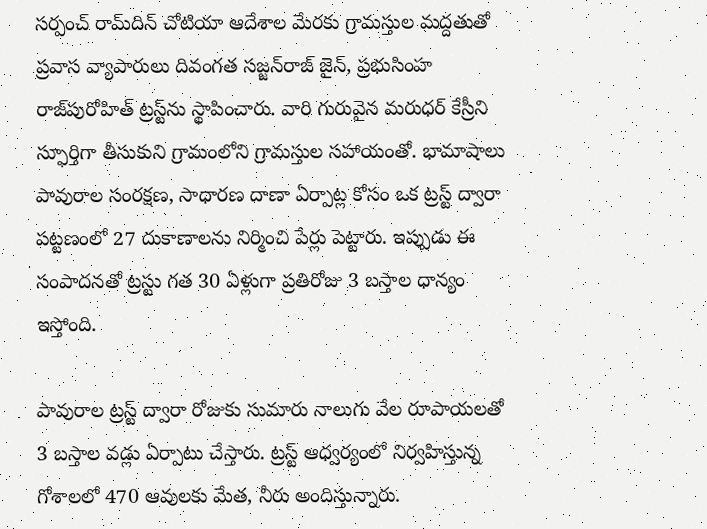సర్పంచ్ రామ్‌దిన్ చోటియా ఆదేశాల మేరకు గ్రామస్తుల మద్దతుతో ప్రవాస వ్యాపారులు దివంగత సజ్జన్‌రాజ్ జైన్, ప్రభుసింహ రాజ్‌పురోహిత్ ట్రస్ట్‌ను స్థాపించారు. వారి గురువైన మరుధర్ కేస్రీని స్ఫూర్తిగా తీసుకుని గ్రామంలోని గ్రామస్తుల సహాయంతో. భామాషాలు పావురాల సంరక్షణ, సాధారణ దాణా ఏర్పాట్ల కోసం ఒక ట్రస్ట్ ద్వారా పట్టణంలో 27 దుకాణాలను నిర్మించి పేర్లు పెట్టారు. ఇప్పుడు ఈ సంపాదనతో ట్రస్టు గత 30 ఏళ్లుగా ప్రతిరోజు 3 బస్తాల ధాన్యం ఇస్తోంది.

పావురాల ట్రస్ట్ ద్వారా రోజుకు సుమారు నాలుగు వేల రూపాయలతో 3 బస్తాల వడ్లు ఏర్పాటు చేస్తారు. ట్రస్ట్ ఆధ్వర్యంలో నిర్వహిస్తున్న గోశాలలో 470 ఆవులకు మేత, నీరు అందిస్తున్నారు.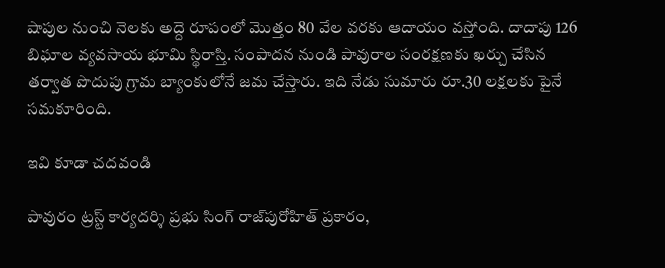షాపుల నుంచి నెలకు అద్దె రూపంలో మొత్తం 80 వేల వరకు ఆదాయం వస్తోంది. దాదాపు 126 బిఘాల వ్యవసాయ భూమి స్థిరాస్తి. సంపాదన నుండి పావురాల సంరక్షణకు ఖర్చు చేసిన తర్వాత పొదుపు గ్రామ బ్యాంకులోనే జమ చేస్తారు. ఇది నేడు సుమారు రూ.30 లక్షలకు పైనే సమకూరింది.

ఇవి కూడా చదవండి

పావురం ట్రస్ట్ కార్యదర్శి ప్రభు సింగ్ రాజ్‌పురోహిత్ ప్రకారం,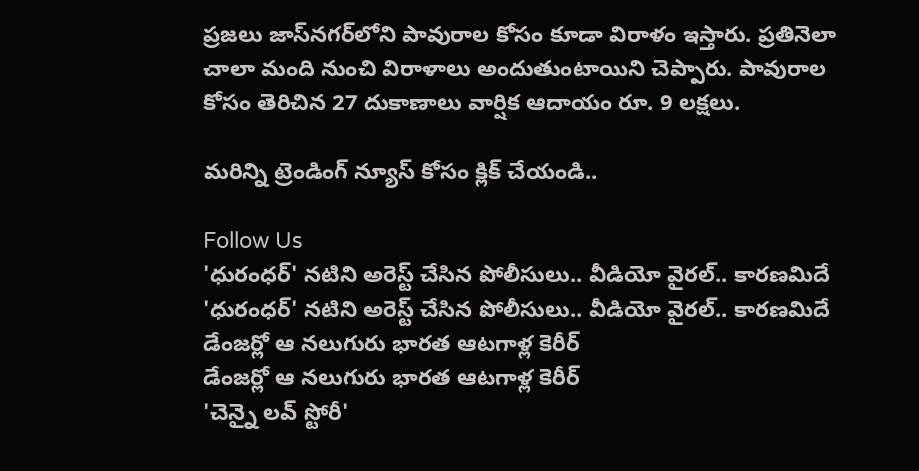ప్రజలు జాస్‌నగర్‌లోని పావురాల కోసం కూడా విరాళం ఇస్తారు. ప్రతినెలా చాలా మంది నుంచి విరాళాలు అందుతుంటాయిని చెప్పారు. పావురాల కోసం తెరిచిన 27 దుకాణాలు వార్షిక ఆదాయం రూ. 9 లక్షలు.

మరిన్ని ట్రెండింగ్ న్యూస్ కోసం క్లిక్ చేయండి..

Follow Us
'ధురంధర్' నటిని అరెస్ట్ చేసిన పోలీసులు.. వీడియో వైరల్.. కారణమిదే
'ధురంధర్' నటిని అరెస్ట్ చేసిన పోలీసులు.. వీడియో వైరల్.. కారణమిదే
డేంజర్లో ఆ నలుగురు భారత ఆటగాళ్ల కెరీర్
డేంజర్లో ఆ నలుగురు భారత ఆటగాళ్ల కెరీర్
'చెన్నై లవ్ స్టోరీ'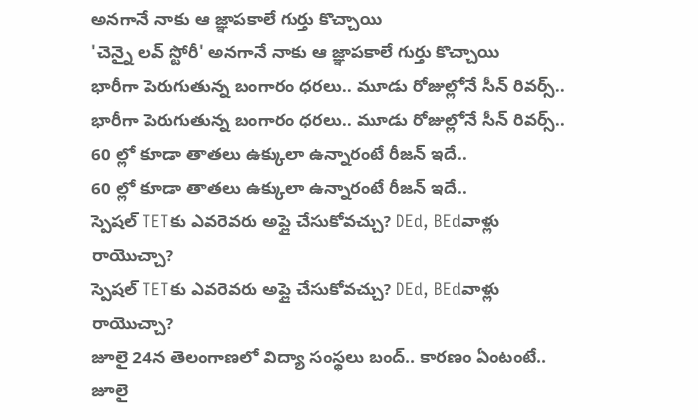అనగానే నాకు ఆ జ్ఞాపకాలే గుర్తు కొచ్చాయి
'చెన్నై లవ్ స్టోరీ' అనగానే నాకు ఆ జ్ఞాపకాలే గుర్తు కొచ్చాయి
భారీగా పెరుగుతున్న బంగారం ధరలు.. మూడు రోజుల్లోనే సీన్ రివర్స్..
భారీగా పెరుగుతున్న బంగారం ధరలు.. మూడు రోజుల్లోనే సీన్ రివర్స్..
60 ల్లో కూడా తాతలు ఉక్కులా ఉన్నారంటే రీజన్ ఇదే..
60 ల్లో కూడా తాతలు ఉక్కులా ఉన్నారంటే రీజన్ ఇదే..
స్పెషల్ TETకు ఎవరెవరు అప్లై చేసుకోవచ్చు? DEd, BEdవాళ్లు రాయొచ్చా?
స్పెషల్ TETకు ఎవరెవరు అప్లై చేసుకోవచ్చు? DEd, BEdవాళ్లు రాయొచ్చా?
జూలై 24న తెలంగాణలో విద్యా సంస్థలు బంద్‌.. కారణం ఏంటంటే..
జూలై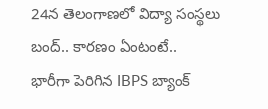24న తెలంగాణలో విద్యా సంస్థలు బంద్‌.. కారణం ఏంటంటే..
భారీగా పెరిగిన IBPS బ్యాంక్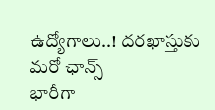ఉద్యోగాలు..! దరఖాస్తుకు మరో ఛాన్స్
భారీగా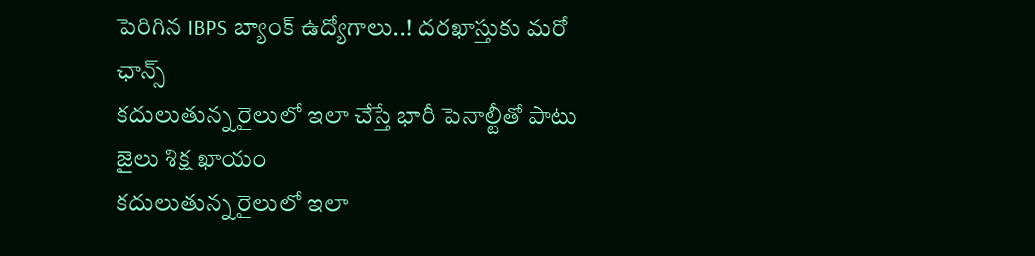పెరిగిన IBPS బ్యాంక్ ఉద్యోగాలు..! దరఖాస్తుకు మరో ఛాన్స్
కదులుతున్న రైలులో ఇలా చేస్తే భారీ పెనాల్టీతో పాటు జైలు శిక్ష ఖాయం
కదులుతున్న రైలులో ఇలా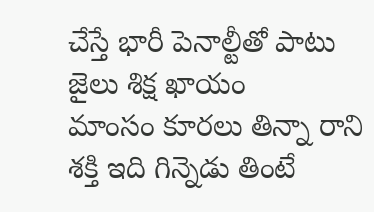చేస్తే భారీ పెనాల్టీతో పాటు జైలు శిక్ష ఖాయం
మాంసం కూరలు తిన్నా రాని శక్తి ఇది గిన్నెడు తింటే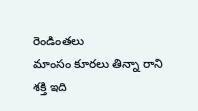రెండింతలు
మాంసం కూరలు తిన్నా రాని శక్తి ఇది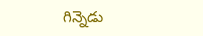గిన్నెడు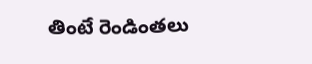తింటే రెండింతలు